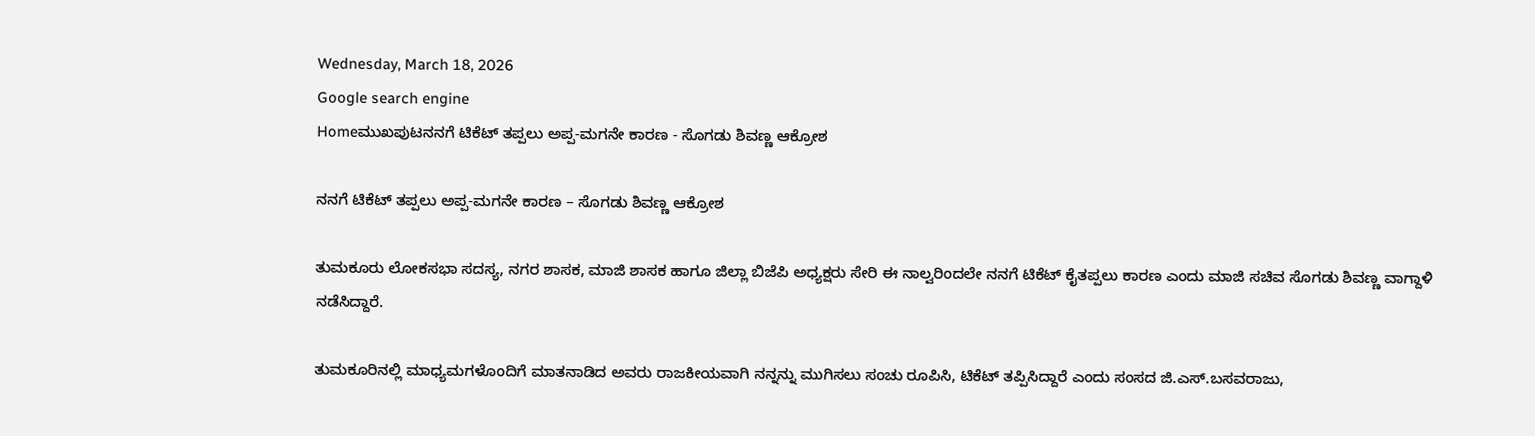Wednesday, March 18, 2026
Google search engine
Homeಮುಖಪುಟನನಗೆ ಟಿಕೆಟ್ ತಪ್ಪಲು ಅಪ್ಪ-ಮಗನೇ ಕಾರಣ - ಸೊಗಡು ಶಿವಣ್ಣ ಆಕ್ರೋಶ

ನನಗೆ ಟಿಕೆಟ್ ತಪ್ಪಲು ಅಪ್ಪ-ಮಗನೇ ಕಾರಣ – ಸೊಗಡು ಶಿವಣ್ಣ ಆಕ್ರೋಶ

ತುಮಕೂರು ಲೋಕಸಭಾ ಸದಸ್ಯ, ನಗರ ಶಾಸಕ, ಮಾಜಿ ಶಾಸಕ ಹಾಗೂ ಜಿಲ್ಲಾ ಬಿಜೆಪಿ ಅಧ್ಯಕ್ಷರು ಸೇರಿ ಈ ನಾಲ್ವರಿಂದಲೇ ನನಗೆ ಟಿಕೆಟ್ ಕೈತಪ್ಪಲು ಕಾರಣ ಎಂದು ಮಾಜಿ ಸಚಿವ ಸೊಗಡು ಶಿವಣ್ಣ ವಾಗ್ದಾಳಿ ನಡೆಸಿದ್ದಾರೆ.

ತುಮಕೂರಿನಲ್ಲಿ ಮಾಧ್ಯಮಗಳೊಂದಿಗೆ ಮಾತನಾಡಿದ ಅವರು ರಾಜಕೀಯವಾಗಿ ನನ್ನನ್ನು ಮುಗಿಸಲು ಸಂಚು ರೂಪಿಸಿ, ಟಿಕೆಟ್ ತಪ್ಪಿಸಿದ್ದಾರೆ ಎಂದು ಸಂಸದ ಜಿ.ಎಸ್.ಬಸವರಾಜು,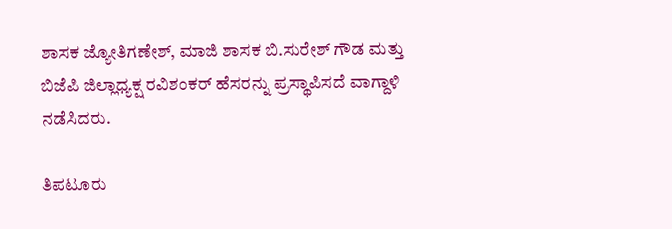ಶಾಸಕ ಜ್ಯೋತಿಗಣೇಶ್, ಮಾಜಿ ಶಾಸಕ ಬಿ.ಸುರೇಶ್ ಗೌಡ ಮತ್ತು ಬಿಜೆಪಿ ಜಿಲ್ಲಾಧ್ಯಕ್ಷ ರವಿಶಂಕರ್ ಹೆಸರನ್ನು ಪ್ರಸ್ಥಾಪಿಸದೆ ವಾಗ್ದಾಳಿ ನಡೆಸಿದರು.

ತಿಪಟೂರು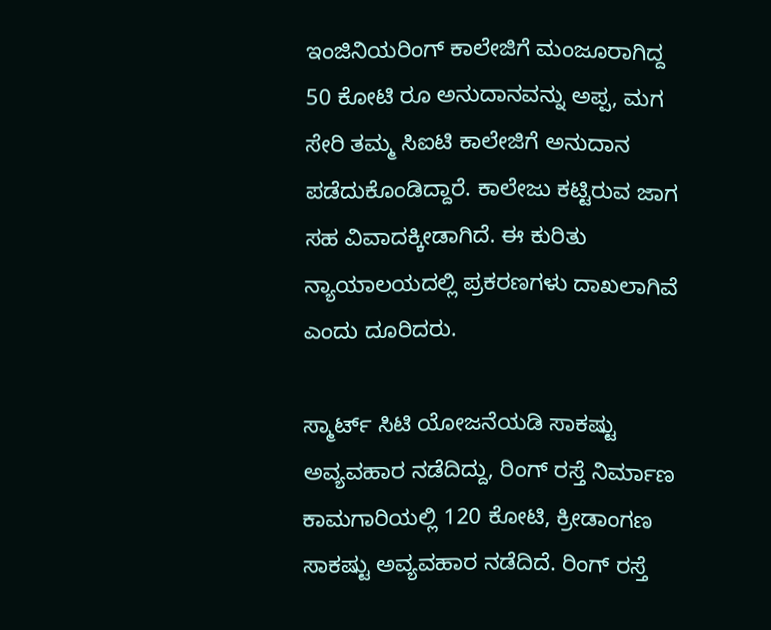ಇಂಜಿನಿಯರಿಂಗ್ ಕಾಲೇಜಿಗೆ ಮಂಜೂರಾಗಿದ್ದ 50 ಕೋಟಿ ರೂ ಅನುದಾನವನ್ನು ಅಪ್ಪ, ಮಗ ಸೇರಿ ತಮ್ಮ ಸಿಐಟಿ ಕಾಲೇಜಿಗೆ ಅನುದಾನ ಪಡೆದುಕೊಂಡಿದ್ದಾರೆ. ಕಾಲೇಜು ಕಟ್ಟಿರುವ ಜಾಗ ಸಹ ವಿವಾದಕ್ಕೀಡಾಗಿದೆ. ಈ ಕುರಿತು ನ್ಯಾಯಾಲಯದಲ್ಲಿ ಪ್ರಕರಣಗಳು ದಾಖಲಾಗಿವೆ ಎಂದು ದೂರಿದರು.

ಸ್ಮಾರ್ಟ್ ಸಿಟಿ ಯೋಜನೆಯಡಿ ಸಾಕಷ್ಟು ಅವ್ಯವಹಾರ ನಡೆದಿದ್ದು, ರಿಂಗ್ ರಸ್ತೆ ನಿರ್ಮಾಣ ಕಾಮಗಾರಿಯಲ್ಲಿ 120 ಕೋಟಿ, ಕ್ರೀಡಾಂಗಣ ಸಾಕಷ್ಟು ಅವ್ಯವಹಾರ ನಡೆದಿದೆ. ರಿಂಗ್ ರಸ್ತೆ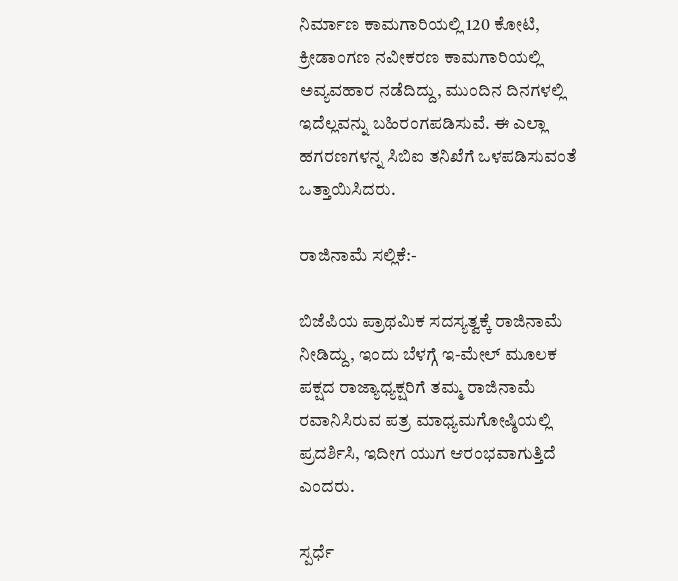ನಿರ್ಮಾಣ ಕಾಮಗಾರಿಯಲ್ಲಿ 120 ಕೋಟಿ, ಕ್ರೀಡಾಂಗಣ ನವೀಕರಣ ಕಾಮಗಾರಿಯಲ್ಲಿ ಅವ್ಯವಹಾರ ನಡೆದಿದ್ದು, ಮುಂದಿನ ದಿನಗಳಲ್ಲಿ ಇದೆಲ್ಲವನ್ನು ಬಹಿರಂಗಪಡಿಸುವೆ. ಈ ಎಲ್ಲಾ ಹಗರಣಗಳನ್ನ ಸಿಬಿಐ ತನಿಖೆಗೆ ಒಳಪಡಿಸುವಂತೆ ಒತ್ತಾಯಿಸಿದರು.

ರಾಜಿನಾಮೆ ಸಲ್ಲಿಕೆ:-

ಬಿಜೆಪಿಯ ಪ್ರಾಥಮಿಕ ಸದಸ್ಯತ್ವಕ್ಕೆ ರಾಜಿನಾಮೆ ನೀಡಿದ್ದು, ಇಂದು ಬೆಳಗ್ಗೆ ಇ-ಮೇಲ್ ಮೂಲಕ ಪಕ್ಷದ ರಾಜ್ಯಾಧ್ಯಕ್ಷರಿಗೆ ತಮ್ಮ ರಾಜಿನಾಮೆ ರವಾನಿಸಿರುವ ಪತ್ರ ಮಾಧ್ಯಮಗೋಷ್ಠಿಯಲ್ಲಿ ಪ್ರದರ್ಶಿಸಿ, ಇದೀಗ ಯುಗ ಆರಂಭವಾಗುತ್ತಿದೆ ಎಂದರು.

ಸ್ಪರ್ಧೆ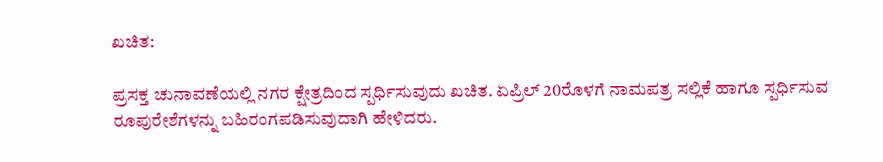ಖಚಿತ:

ಪ್ರಸಕ್ತ ಚುನಾವಣೆಯಲ್ಲಿ ನಗರ ಕ್ಷೇತ್ರದಿಂದ ಸ್ಪರ್ಧಿಸುವುದು ಖಚಿತ. ಏಪ್ರಿಲ್ 20ರೊಳಗೆ ನಾಮಪತ್ರ ಸಲ್ಲಿಕೆ ಹಾಗೂ ಸ್ಪರ್ಧಿಸುವ ರೂಪುರೇಶೆಗಳನ್ನು ಬಹಿರಂಗಪಡಿಸುವುದಾಗಿ ಹೇಳಿದರು.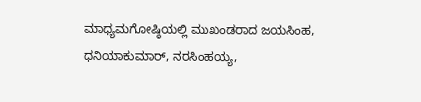ಮಾಧ್ಯಮಗೋಷ್ಠಿಯಲ್ಲಿ ಮುಖಂಡರಾದ ಜಯಸಿಂಹ, ಧನಿಯಾಕುಮಾರ್, ನರಸಿಂಹಯ್ಯ,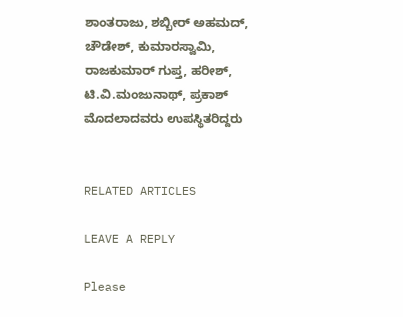ಶಾಂತರಾಜು, ಶಬ್ಬೀರ್ ಅಹಮದ್, ಚೌಡೇಶ್, ಕುಮಾರಸ್ವಾಮಿ, ರಾಜಕುಮಾರ್ ಗುಪ್ತ, ಹರೀಶ್, ಟಿ.ವಿ.ಮಂಜುನಾಥ್, ಪ್ರಕಾಶ್ ಮೊದಲಾದವರು ಉಪಸ್ಥಿತರಿದ್ದರು


RELATED ARTICLES

LEAVE A REPLY

Please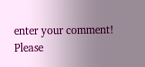enter your comment!
Please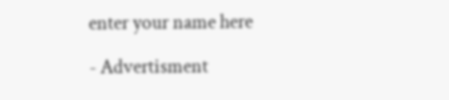enter your name here

- Advertisment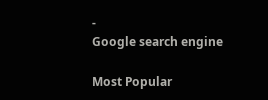-
Google search engine

Most Popular